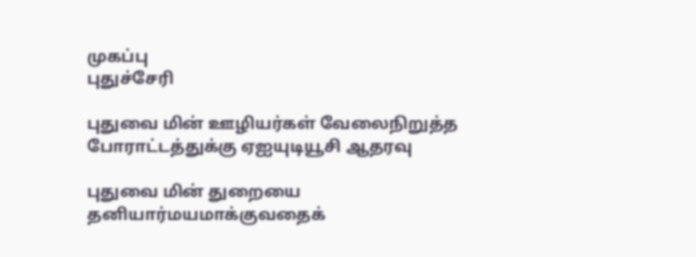முகப்பு
புதுச்சேரி

புதுவை மின் ஊழியர்கள் வேலைநிறுத்த போராட்டத்துக்கு ஏஐயுடியூசி ஆதரவு

புதுவை மின் துறையை தனியார்மயமாக்குவதைக்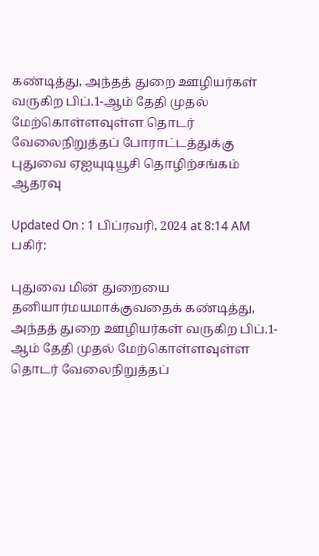கண்டித்து, அந்தத் துறை ஊழியர்கள் வருகிற பிப்.1-ஆம் தேதி முதல் மேற்கொள்ளவுள்ள தொடர் வேலைநிறுத்தப் போராட்டத்துக்கு புதுவை ஏஐயுடியூசி தொழிற்சங்கம் ஆதரவு

Updated On : 1 பிப்ரவரி, 2024 at 8:14 AM
பகிர்:

புதுவை மின் துறையை தனியார்மயமாக்குவதைக் கண்டித்து, அந்தத் துறை ஊழியர்கள் வருகிற பிப்.1-ஆம் தேதி முதல் மேற்கொள்ளவுள்ள தொடர் வேலைநிறுத்தப்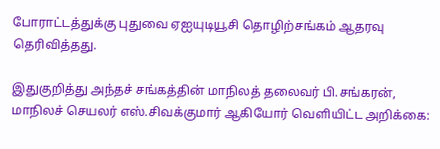போராட்டத்துக்கு புதுவை ஏஐயுடியூசி தொழிற்சங்கம் ஆதரவு தெரிவித்தது.

இதுகுறித்து அந்தச் சங்கத்தின் மாநிலத் தலைவர் பி.சங்கரன், மாநிலச் செயலர் எஸ்.சிவக்குமார் ஆகியோர் வெளியிட்ட அறிக்கை: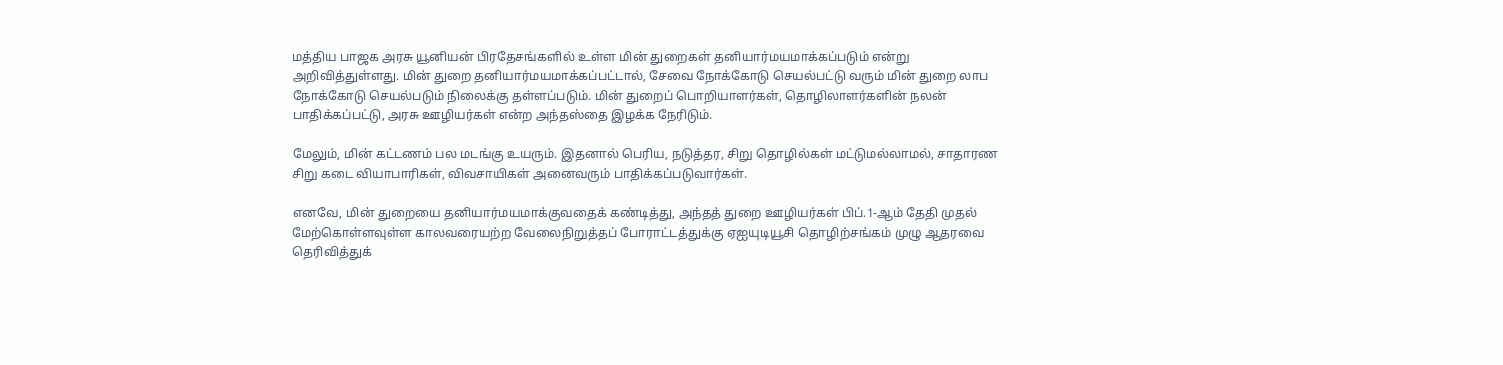மத்திய பாஜக அரசு யூனியன் பிரதேசங்களில் உள்ள மின் துறைகள் தனியார்மயமாக்கப்படும் என்று அறிவித்துள்ளது. மின் துறை தனியார்மயமாக்கப்பட்டால், சேவை நோக்கோடு செயல்பட்டு வரும் மின் துறை லாப நோக்கோடு செயல்படும் நிலைக்கு தள்ளப்படும். மின் துறைப் பொறியாளர்கள், தொழிலாளர்களின் நலன் பாதிக்கப்பட்டு, அரசு ஊழியர்கள் என்ற அந்தஸ்தை இழக்க நேரிடும்.

மேலும், மின் கட்டணம் பல மடங்கு உயரும். இதனால் பெரிய, நடுத்தர, சிறு தொழில்கள் மட்டுமல்லாமல், சாதாரண சிறு கடை வியாபாரிகள், விவசாயிகள் அனைவரும் பாதிக்கப்படுவார்கள்.

எனவே, மின் துறையை தனியார்மயமாக்குவதைக் கண்டித்து, அந்தத் துறை ஊழியர்கள் பிப்.1-ஆம் தேதி முதல் மேற்கொள்ளவுள்ள காலவரையற்ற வேலைநிறுத்தப் போராட்டத்துக்கு ஏஐயுடியூசி தொழிற்சங்கம் முழு ஆதரவை தெரிவித்துக்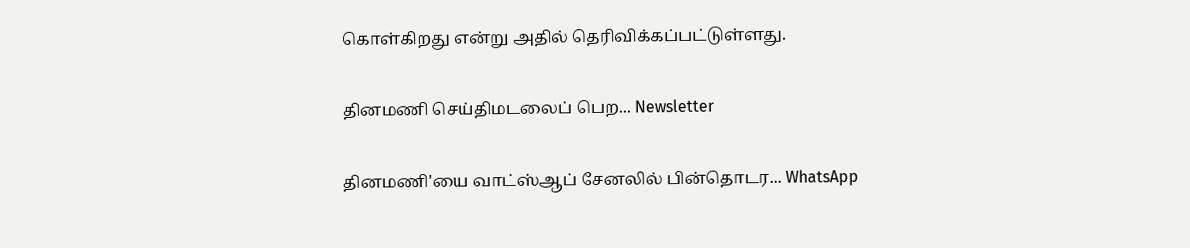கொள்கிறது என்று அதில் தெரிவிக்கப்பட்டுள்ளது.

தினமணி செய்திமடலைப் பெற... Newsletter

தினமணி'யை வாட்ஸ்ஆப் சேனலில் பின்தொடர... WhatsApp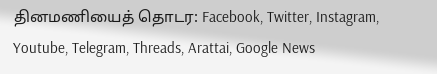தினமணியைத் தொடர: Facebook, Twitter, Instagram, Youtube, Telegram, Threads, Arattai, Google News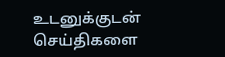உடனுக்குடன் செய்திகளை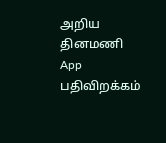அறிய தினமணி App பதிவிறக்கம்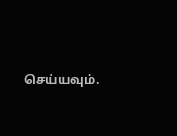செய்யவும்.